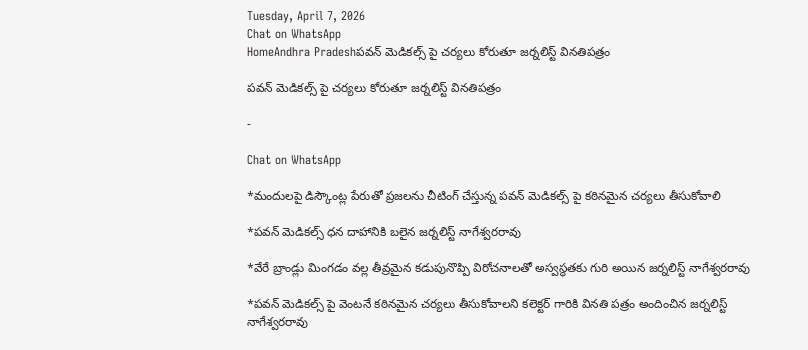Tuesday, April 7, 2026
Chat on WhatsApp
HomeAndhra Pradeshపవన్ మెడికల్స్‌ పై చర్యలు కోరుతూ జర్నలిస్ట్‌ వినతిపత్రం

పవన్ మెడికల్స్‌ పై చర్యలు కోరుతూ జర్నలిస్ట్‌ వినతిపత్రం

-

Chat on WhatsApp

*మందులపై డిస్కౌంట్ల పేరుతో ప్రజలను చీటింగ్ చేస్తున్న పవన్ మెడికల్స్ పై కఠినమైన చర్యలు తీసుకోవాలి

*పవన్ మెడికల్స్ ధన దాహానికి బలైన జర్నలిస్ట్ నాగేశ్వరరావు

*వేరే బ్రాండ్లు మింగడం వల్ల తీవ్రమైన కడుపునొప్పి విరోచనాలతో అస్వస్థతకు గురి అయిన జర్నలిస్ట్ నాగేశ్వరరావు

*పవన్ మెడికల్స్ పై వెంటనే కఠినమైన చర్యలు తీసుకోవాలని కలెక్టర్ గారికి వినతి పత్రం అందించిన జర్నలిస్ట్ నాగేశ్వరరావు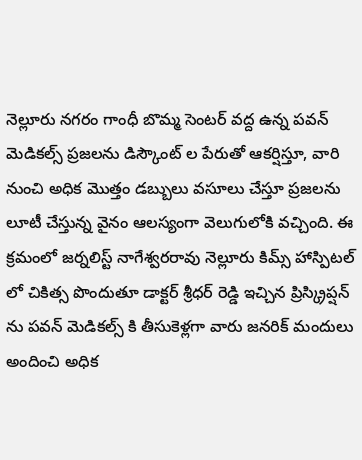నెల్లూరు నగరం గాంధీ బొమ్మ సెంటర్ వద్ద ఉన్న పవన్ మెడికల్స్ ప్రజలను డిస్కౌంట్ ల పేరుతో ఆకర్షిస్తూ, వారి నుంచి అధిక మొత్తం డబ్బులు వసూలు చేస్తూ ప్రజలను లూటీ చేస్తున్న వైనం ఆలస్యంగా వెలుగులోకి వచ్చింది. ఈ క్రమంలో జర్నలిస్ట్ నాగేశ్వరరావు నెల్లూరు కిమ్స్ హాస్పిటల్ లో చికిత్స పొందుతూ డాక్టర్ శ్రీధర్ రెడ్డి ఇచ్చిన ప్రిస్క్రిప్షన్ ను పవన్ మెడికల్స్ కి తీసుకెళ్లగా వారు జనరిక్ మందులు అందించి అధిక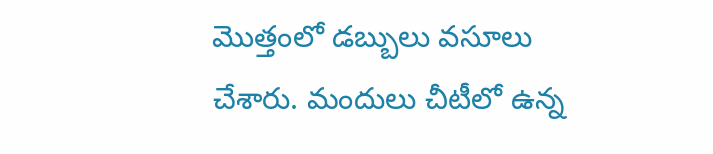మొత్తంలో డబ్బులు వసూలు చేశారు. మందులు చీటీలో ఉన్న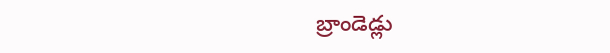బ్రాండెడ్లు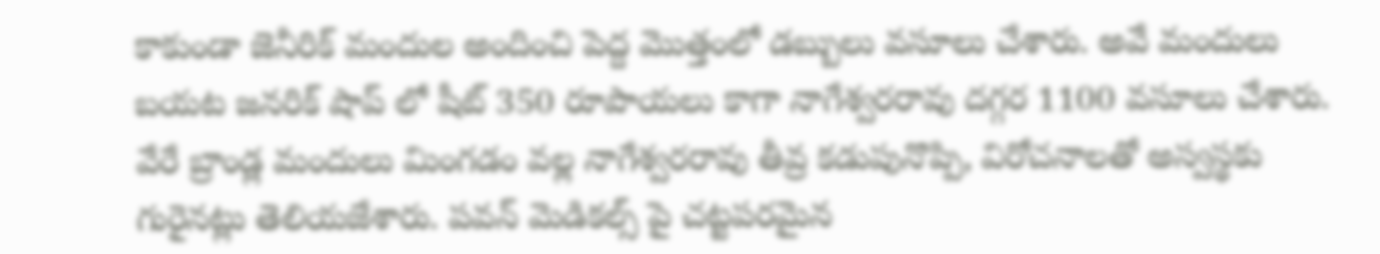కాకుండా జెనీరిక్ మందుల అందించి పెద్ద మొత్తంలో డబ్బులు వసూలు చేశారు. అవే మందులు బయట జనరిక్ షాప్ లో షీట్ 350 రూపాయలు కాగా నాగేశ్వరరావు దగ్గర 1100 వసూలు చేశారు. వేరే బ్రాండ్ల మందులు మింగడం వల్ల నాగేశ్వరరావు తీవ్ర కడుపునొప్పి, విరోచనాలతో అస్వస్థకు గురైనట్లు తెలియజేశారు. పవన్ మెడికల్స్ పై చట్టపరమైన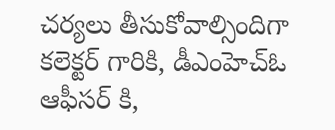చర్యలు తీసుకోవాల్సిందిగా కలెక్టర్ గారికి, డీఎంహెచ్ఓ ఆఫీసర్ కి,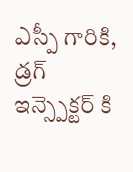ఎస్పీ గారికి, డ్రగ్ ఇన్స్పెక్టర్ కి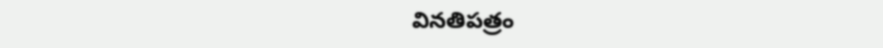వినతిపత్రం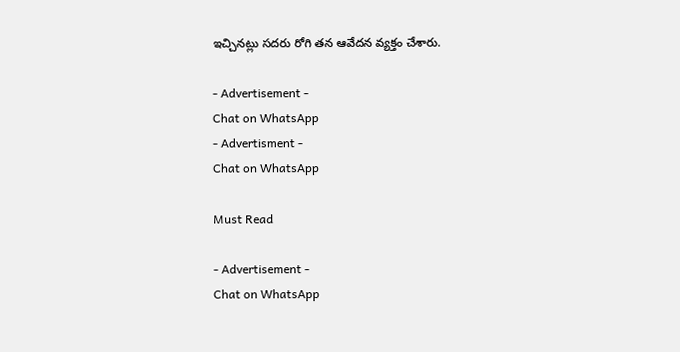ఇచ్చినట్లు సదరు రోగి తన ఆవేదన వ్యక్తం చేశారు.

- Advertisement -
Chat on WhatsApp
- Advertisment -
Chat on WhatsApp

Must Read

- Advertisement -
Chat on WhatsApp